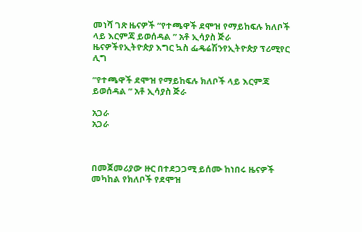መነሻ ገጽ ዜናዎች “የተጫዋች ደሞዝ የማይከፍሉ ክለቦች ላይ እርምጃ ይወሰዳል ” አቶ ኢሳያስ ጅራ
ዜናዎችየኢትዮጵያ እግር ኳስ ፌዴሬሽንየኢትዮጵያ ፕሪሚየር ሊግ

“የተጫዋች ደሞዝ የማይከፍሉ ክለቦች ላይ እርምጃ ይወሰዳል ” አቶ ኢሳያስ ጅራ

አጋራ
አጋራ



በመጀመሪያው ዙር በተደጋጋሚ ይሰሙ ከነበሩ ዜናዎች መካከል የክለቦች የደሞዝ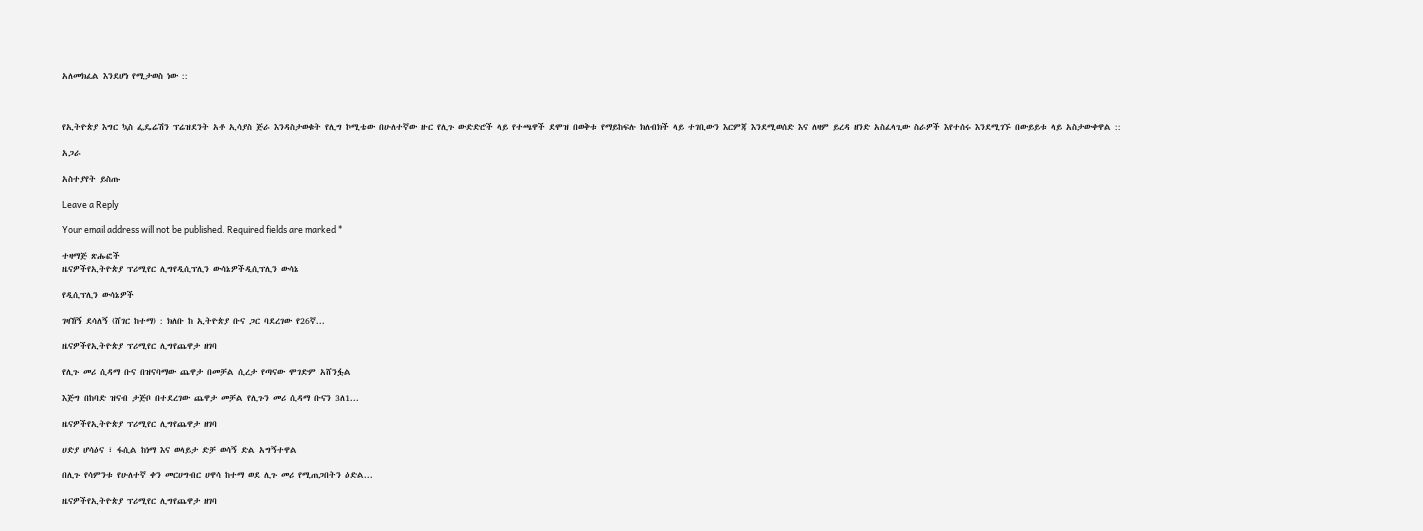አለመክፈል እንደሆነ የሚታወስ ነው ::



የኢትዮጵያ እግር ኳስ ፌዴሬሽን ፕሬዝደንት አቶ ኢሳያስ ጅራ እንዳስታወቁት የሊግ ኮሚቴው በሁለተኛው ዙር የሊጉ ውድድሮች ላይ የተጫዋች ደሞዝ በወቅቱ የማይከፍሉ ክለብክች ላይ ተገቢውን እርምጃ እንደሚወሰድ እና ለዛም ይረዳ ዘንድ አስፈላጊው ስራዎች እየተሰሩ እንደሚገኙ በውይይቱ ላይ አስታውቀዋል ::

አጋራ

አስተያየት ይስጡ

Leave a Reply

Your email address will not be published. Required fields are marked *

ተዛማጅ ጽሑፎች
ዜናዎችየኢትዮጵያ ፕሪሚየር ሊግየዲሲፕሊን ውሳኔዎችዲሲፕሊን ውሳኔ

የዲሲፕሊን ውሳኔዎች

ገዛኸኝ ደሳለኝ (ሸገር ከተማ) : ክለቡ ከ ኢትዮጵያ ቡና ጋር ባደረገው የ26ኛ...

ዜናዎችየኢትዮጵያ ፕሪሚየር ሊግየጨዋታ ዘገባ

የሊጉ መሪ ሲዳማ ቡና በዝናባማው ጨዋታ በመቻል ሲረታ የጣናው ሞገድም አሸንፏል

እጅግ በከባድ ዝናብ ታጅቦ በተደረገው ጨዋታ መቻል የሊጉን መሪ ሲዳማ ቡናን 3ለ1...

ዜናዎችየኢትዮጵያ ፕሪሚየር ሊግየጨዋታ ዘገባ

ሀድያ ሆሳዕና ፣ ፋሲል ከነማ እና ወላይታ ድቻ ወሳኝ ድል አግኝተዋል

በሊጉ የሳምንቱ የሁለተኛ ቀን መርሀግብር ሀዋሳ ከተማ ወደ ሊጉ መሪ የሚጠጋበትን ዕድል...

ዜናዎችየኢትዮጵያ ፕሪሚየር ሊግየጨዋታ ዘገባ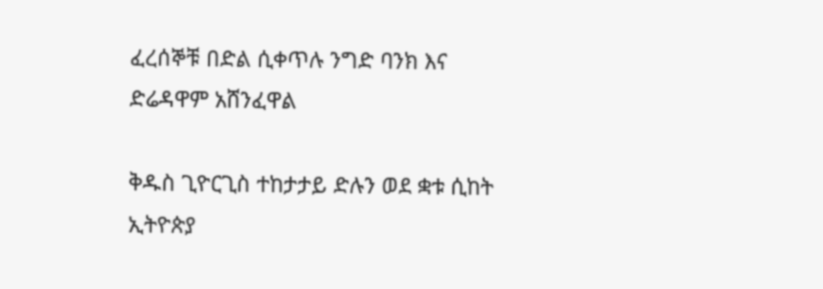ፈረሰኞቹ በድል ሲቀጥሉ ንግድ ባንክ እና ድሬዳዋም አሸንፈዋል

ቅዱስ ጊዮርጊስ ተከታታይ ድሉን ወደ ቋቱ ሲከት ኢትዮጵያ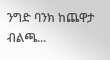ንግድ ባንክ ከጨዋታ ብልጫ...